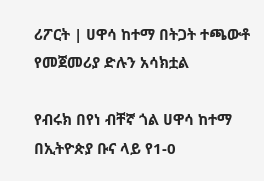ሪፖርት | ሀዋሳ ከተማ በትጋት ተጫውቶ የመጀመሪያ ድሉን አሳክቷል

የብሩክ በየነ ብቸኛ ጎል ሀዋሳ ከተማ በኢትዮጵያ ቡና ላይ የ1-0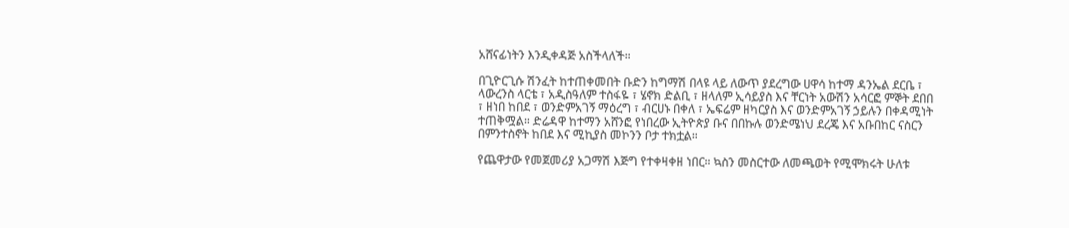አሸናፊነትን እንዲቀዳጅ አስችላለች።

በጊዮርጊሱ ሽንፈት ከተጠቀመበት ቡድን ከግማሽ በላዩ ላይ ለውጥ ያደረግው ሀዋሳ ከተማ ዳንኤል ደርቤ ፣ ላውረንስ ላርቴ ፣ አዲስዓለም ተስፋዬ ፣ ሄኖክ ድልቢ ፣ ዘላለም ኢሳይያስ እና ቸርነት አውሽን አሳርፎ ምኞት ደበበ ፣ ዘነበ ከበደ ፣ ወንድምአገኝ ማዕረግ ፣ ብርሀኑ በቀለ ፣ ኤፍሬም ዘካርያስ እና ወንድምአገኝ ኃይሉን በቀዳሚነት ተጠቅሟል። ድሬዳዋ ከተማን አሸንፎ የነበረው ኢትዮጵያ ቡና በበኩሉ ወንድሜነህ ደረጄ እና አቡበከር ናስርን በምንተስኖት ከበደ እና ሚኪያስ መኮንን ቦታ ተክቷል።

የጨዋታው የመጀመሪያ አጋማሽ እጅግ የተቀዛቀዘ ነበር። ኳስን መስርተው ለመጫወት የሚሞክሩት ሁለቱ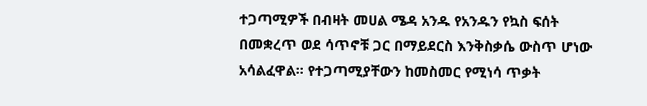ተጋጣሚዎች በብዛት መሀል ሜዳ አንዱ የአንዱን የኳስ ፍሰት በመቋረጥ ወደ ሳጥኖቹ ጋር በማይደርስ እንቅስቃሴ ውስጥ ሆነው አሳልፈዋል። የተጋጣሚያቸውን ከመስመር የሚነሳ ጥቃት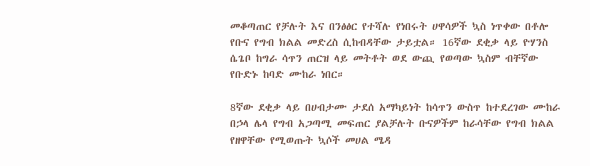መቆጣጠር የቻሉት እና በንፅፅር የተሻሉ የነበሩት ሀዋሳዎች ኳስ ነጥቀው በቶሎ የቡና የግብ ክልል መድረስ ሲከብዳቸው ታይቷል። 16ኛው ደቂቃ ላይ ዮሃንስ ሴጌቦ ከግራ ሳጥን ጠርዝ ላይ መትቶት ወደ ውጪ የወጣው ኳስም ብቸኛው የቡድኑ ከባድ ሙከራ ነበር።

8ኛው ደቂቃ ላይ በሀብታሙ ታደሰ አማካይነት ከሳጥን ውስጥ ከተደረገው ሙከራ በኃላ ሌላ የግብ አጋጣሚ መፍጠር ያልቻሉት ቡናዎችም ከራሳቸው የግብ ክልል የዘዋቸው የሚወጡት ኳሶች መሀል ሜዳ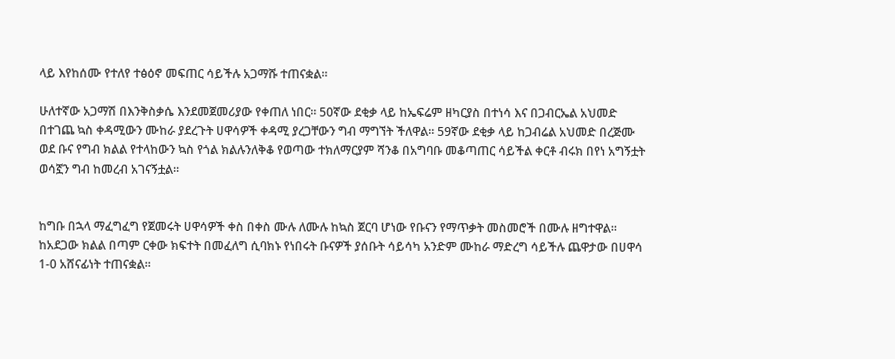ላይ እየከሰሙ የተለየ ተፅዕኖ መፍጠር ሳይችሉ አጋማሹ ተጠናቋል።

ሁለተኛው አጋማሽ በእንቅስቃሴ እንደመጀመሪያው የቀጠለ ነበር። 50ኛው ደቂቃ ላይ ከኤፍሬም ዘካርያስ በተነሳ እና በጋብርኤል አህመድ በተገጨ ኳስ ቀዳሚውን ሙከራ ያደረጉት ሀዋሳዎች ቀዳሚ ያረጋቸውን ግብ ማግኘት ችለዋል። 59ኛው ደቂቃ ላይ ከጋብሬል አህመድ በረጅሙ ወደ ቡና የግብ ክልል የተላከውን ኳስ የጎል ክልሉንለቅቆ የወጣው ተክለማርያም ሻንቆ በአግባቡ መቆጣጠር ሳይችል ቀርቶ ብሩክ በየነ አግኝቷት ወሳኟን ግብ ከመረብ አገናኝቷል።


ከግቡ በኋላ ማፈግፈግ የጀመሩት ሀዋሳዎች ቀስ በቀስ ሙሉ ለሙሉ ከኳስ ጀርባ ሆነው የቡናን የማጥቃት መስመሮች በሙሉ ዘግተዋል። ከአደጋው ክልል በጣም ርቀው ክፍተት በመፈለግ ሲባክኑ የነበሩት ቡናዎች ያሰቡት ሳይሳካ አንድም ሙከራ ማድረግ ሳይችሉ ጨዋታው በሀዋሳ 1-0 አሸናፊነት ተጠናቋል።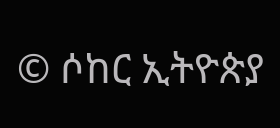© ሶከር ኢትዮጵያ